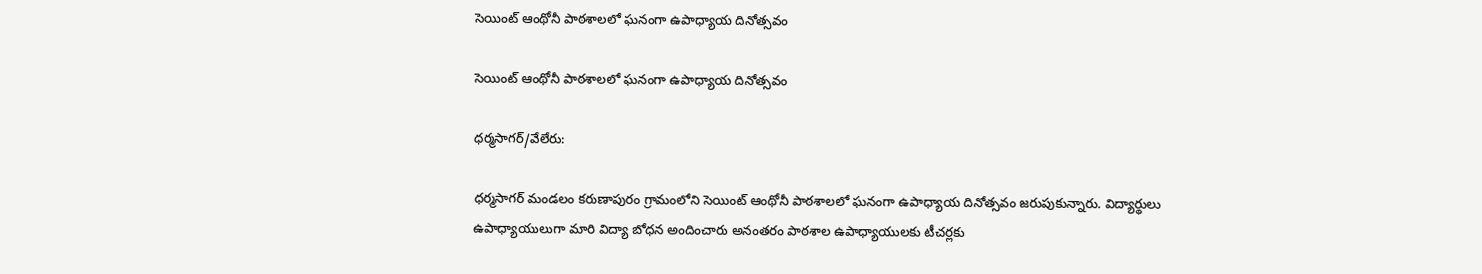సెయింట్ ఆంథోనీ పాఠశాలలో ఘనంగా ఉపాధ్యాయ దినోత్సవం

సెయింట్ ఆంథోనీ పాఠశాలలో ఘనంగా ఉపాధ్యాయ దినోత్సవం

ధర్మసాగర్/వేలేరు:

ధర్మసాగర్ మండలం కరుణాపురం గ్రామంలోని సెయింట్ ఆంథోనీ పాఠశాలలో ఘనంగా ఉపాధ్యాయ దినోత్సవం జరుపుకున్నారు. విద్యార్థులు ఉపాధ్యాయులుగా మారి విద్యా బోధన అందించారు అనంతరం పాఠశాల ఉపాధ్యాయులకు టీచర్లకు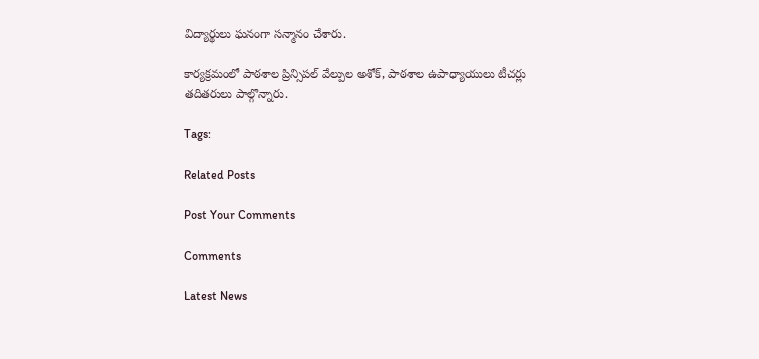విద్యార్థులు ఘనంగా సన్మానం చేశారు.

కార్యక్రమంలో పాఠశాల ప్రిన్సిపల్ వేల్పుల అశోక్, పాఠశాల ఉపాధ్యాయులు టీచర్లు తదితరులు పాల్గొన్నారు.

Tags:

Related Posts

Post Your Comments

Comments

Latest News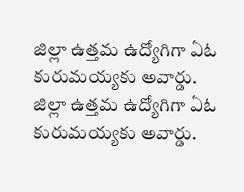జిల్లా ఉత్తమ ఉద్యోగిగా ఏఓ కురుమయ్యకు అవార్డు. జిల్లా ఉత్తమ ఉద్యోగిగా ఏఓ కురుమయ్యకు అవార్డు.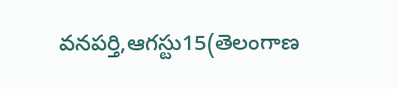వనపర్తి,ఆగస్టు15(తెలంగాణ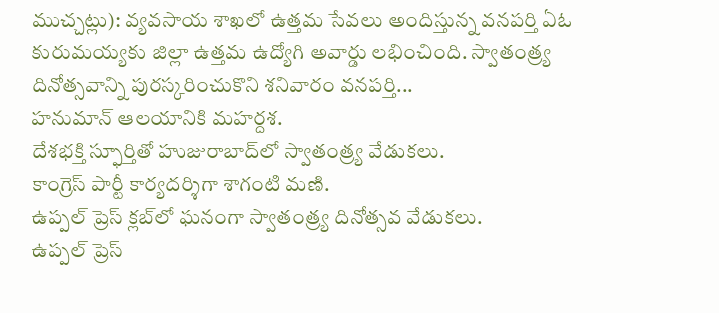ముచ్చట్లు): వ్యవసాయ శాఖలో ఉత్తమ సేవలు అందిస్తున్న వనపర్తి ఏఓ కురుమయ్యకు జిల్లా ఉత్తమ ఉద్యోగి అవార్డు లభించింది. స్వాతంత్ర్య దినోత్సవాన్ని పురస్కరించుకొని శనివారం వనపర్తి...
హనుమాన్ ఆలయానికి మహర్దశ.
దేశభక్తి స్ఫూర్తితో హుజురాబాద్‌లో స్వాతంత్ర్య వేడుకలు.
కాంగ్రెస్ పార్టీ కార్యదర్శిగా శాగంటి మణి.
ఉప్పల్ ప్రెస్ క్లబ్‌లో ఘనంగా స్వాతంత్ర్య దినోత్సవ వేడుకలు.
ఉప్పల్ ప్రెస్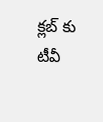క్లబ్‌ కు టీవీ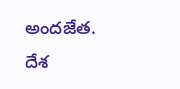అందజేత.
దేశ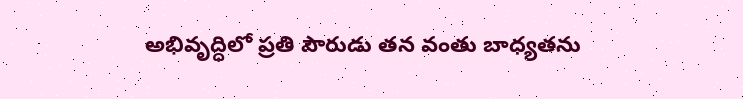అభివృద్ధిలో ప్రతి పౌరుడు తన వంతు బాధ్యతను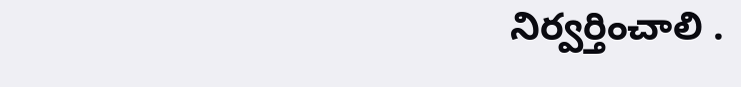నిర్వర్తించాలి .